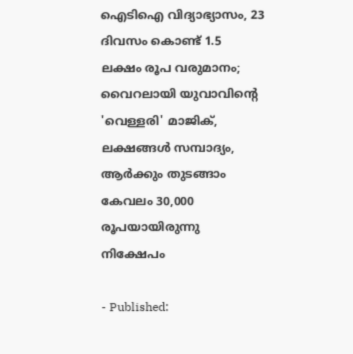ഐടിഐ വിദ്യാഭ്യാസം, 23 ദിവസം കൊണ്ട് 1.5 ലക്ഷം രൂപ വരുമാനം; വൈറലായി യുവാവിൻ്റെ 'വെള്ളരി' മാജിക്, ലക്ഷങ്ങൾ സമ്പാദ്യം, ആർക്കും തുടങ്ങാം
കേവലം 30,000 രൂപയായിരുന്നു നിക്ഷേപം

- Published: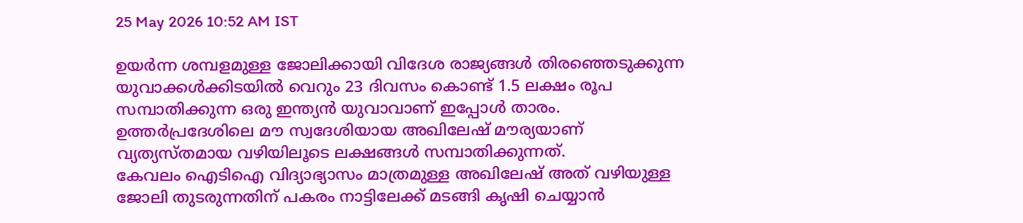25 May 2026 10:52 AM IST

ഉയർന്ന ശമ്പളമുള്ള ജോലിക്കായി വിദേശ രാജ്യങ്ങൾ തിരഞ്ഞെടുക്കുന്ന യുവാക്കൾക്കിടയിൽ വെറും 23 ദിവസം കൊണ്ട് 1.5 ലക്ഷം രൂപ സമ്പാതിക്കുന്ന ഒരു ഇന്ത്യൻ യുവാവാണ് ഇപ്പോൾ താരം. ഉത്തർപ്രദേശിലെ മൗ സ്വദേശിയായ അഖിലേഷ് മൗര്യയാണ് വ്യത്യസ്തമായ വഴിയിലൂടെ ലക്ഷങ്ങൾ സമ്പാതിക്കുന്നത്.
കേവലം ഐടിഐ വിദ്യാഭ്യാസം മാത്രമുള്ള അഖിലേഷ് അത് വഴിയുള്ള ജോലി തുടരുന്നതിന് പകരം നാട്ടിലേക്ക് മടങ്ങി കൃഷി ചെയ്യാൻ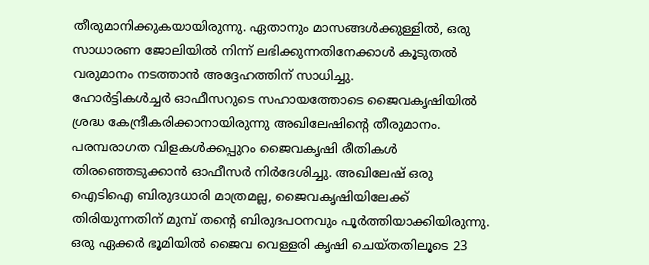തീരുമാനിക്കുകയായിരുന്നു. ഏതാനും മാസങ്ങൾക്കുള്ളിൽ, ഒരു സാധാരണ ജോലിയിൽ നിന്ന് ലഭിക്കുന്നതിനേക്കാൾ കൂടുതൽ വരുമാനം നടത്താൻ അദ്ദേഹത്തിന് സാധിച്ചു.
ഹോർട്ടികൾച്ചർ ഓഫീസറുടെ സഹായത്തോടെ ജൈവകൃഷിയിൽ ശ്രദ്ധ കേന്ദ്രീകരിക്കാനായിരുന്നു അഖിലേഷിൻ്റെ തീരുമാനം. പരമ്പരാഗത വിളകൾക്കപ്പുറം ജൈവകൃഷി രീതികൾ തിരഞ്ഞെടുക്കാൻ ഓഫീസർ നിർദേശിച്ചു. അഖിലേഷ് ഒരു ഐടിഐ ബിരുദധാരി മാത്രമല്ല, ജൈവകൃഷിയിലേക്ക് തിരിയുന്നതിന് മുമ്പ് തന്റെ ബിരുദപഠനവും പൂർത്തിയാക്കിയിരുന്നു.
ഒരു ഏക്കർ ഭൂമിയിൽ ജൈവ വെള്ളരി കൃഷി ചെയ്തതിലൂടെ 23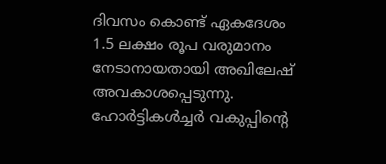ദിവസം കൊണ്ട് ഏകദേശം 1.5 ലക്ഷം രൂപ വരുമാനം നേടാനായതായി അഖിലേഷ് അവകാശപ്പെടുന്നു. ഹോർട്ടികൾച്ചർ വകുപ്പിന്റെ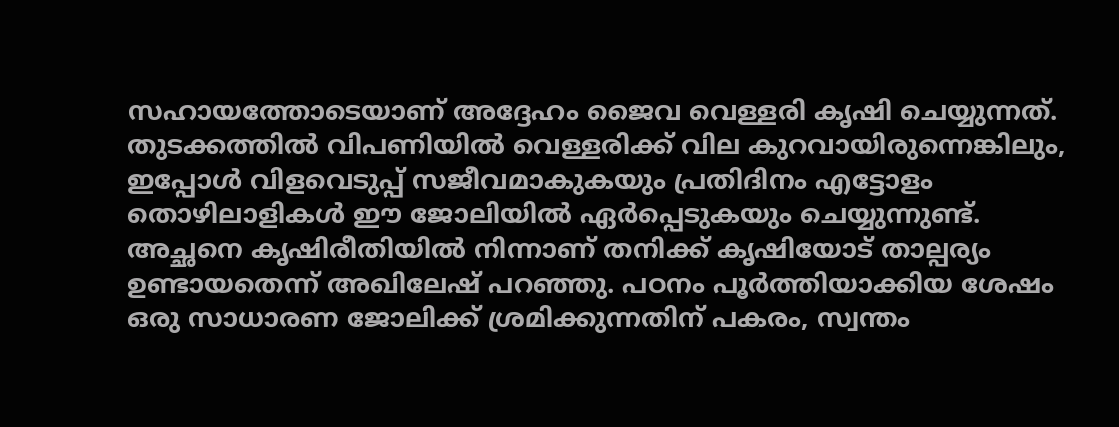സഹായത്തോടെയാണ് അദ്ദേഹം ജൈവ വെള്ളരി കൃഷി ചെയ്യുന്നത്. തുടക്കത്തിൽ വിപണിയിൽ വെള്ളരിക്ക് വില കുറവായിരുന്നെങ്കിലും, ഇപ്പോൾ വിളവെടുപ്പ് സജീവമാകുകയും പ്രതിദിനം എട്ടോളം തൊഴിലാളികൾ ഈ ജോലിയിൽ ഏർപ്പെടുകയും ചെയ്യുന്നുണ്ട്.
അച്ഛനെ കൃഷിരീതിയിൽ നിന്നാണ് തനിക്ക് കൃഷിയോട് താല്പര്യം ഉണ്ടായതെന്ന് അഖിലേഷ് പറഞ്ഞു. പഠനം പൂർത്തിയാക്കിയ ശേഷം ഒരു സാധാരണ ജോലിക്ക് ശ്രമിക്കുന്നതിന് പകരം, സ്വന്തം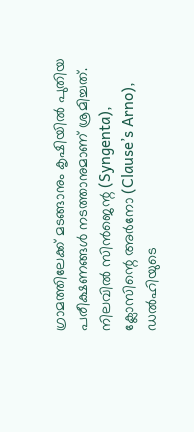ഗ്രാമത്തിലേക്ക് മടങ്ങാനും കൃഷിയിൽ പുതിയ പരീക്ഷണങ്ങൾ നടത്താനുമാണ് ശ്രമിച്ചത്.
നിലവിൽ സിൻജെന്റ (Syngenta), ക്ലോസിന്റെ അർനോ (Clause’s Arno), ഡൽഹിയുടെ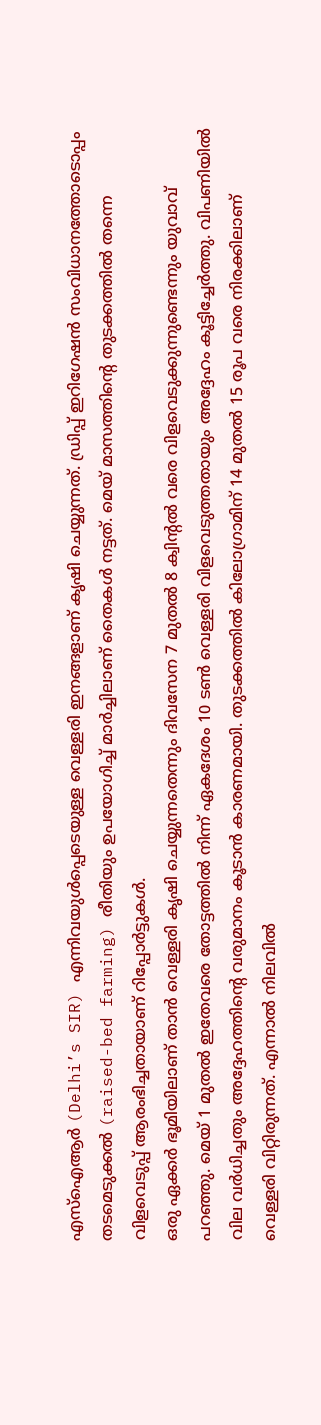എസ്ഐആർ (Delhi’s SIR) എന്നിവയുൾപ്പെടെയുള്ള വെള്ളരി ഇനങ്ങളാണ് കൃഷി ചെയ്യുന്നത്. ഡ്രിപ്പ് ഇറിഗേഷൻ സംവിധാനത്തോടൊപ്പം തടമെടുക്കൽ (raised-bed farming) രീതിയും ഉപയോഗിച്ച് മാർച്ചിലാണ് തൈകൾ നട്ടത്. മെയ് മാസത്തിന്റെ തുടക്കത്തിൽ തന്നെ വിളവെടുപ്പ് ആരംഭിച്ചതായാണ് റിപ്പോർട്ടുകൾ.
ഒരു ഏക്കർ ഭൂമിയിലാണ് താൻ വെള്ളരി കൃഷി ചെയ്യുന്നതെന്നും ദിവസേന 7 മുതൽ 8 ക്വിന്റൽ വരെ വിളവെടുക്കുന്നുണ്ടെന്നും യുവാവ് പറഞ്ഞു. മെയ് 1 മുതൽ ഇതേവരെ തോട്ടത്തിൽ നിന്ന് ഏകദേശം 10 ടൺ വെള്ളരി വിളവെടുത്തതായും അദ്ദേഹം കൂട്ടിച്ചേർത്തു. വിപണിയിൽ വില വർധിച്ചതും അദ്ദേഹത്തിന്റെ വരുമാനം കൂടാൻ കാരണമായി. തുടക്കത്തിൽ കിലോഗ്രാമിന് 14 മുതൽ 15 രൂപ വരെ നിരക്കിലാണ് വെള്ളരി വിറ്റിരുന്നത്. എന്നാൽ നിലവിൽ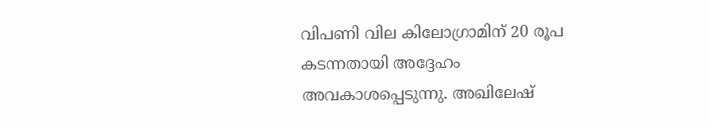വിപണി വില കിലോഗ്രാമിന് 20 രൂപ കടന്നതായി അദ്ദേഹം അവകാശപ്പെടുന്നു. അഖിലേഷ്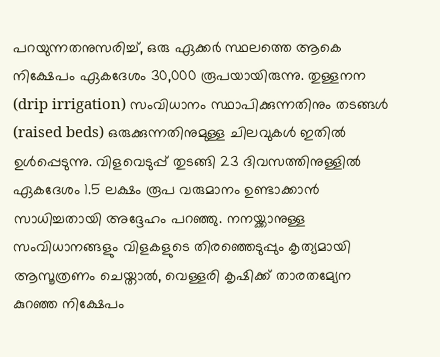പറയുന്നതനുസരിച്ച്, ഒരു ഏക്കർ സ്ഥലത്തെ ആകെ നിക്ഷേപം ഏകദേശം 30,000 രൂപയായിരുന്നു. തുള്ളനന (drip irrigation) സംവിധാനം സ്ഥാപിക്കുന്നതിനും തടങ്ങൾ (raised beds) ഒരുക്കുന്നതിനുമുള്ള ചിലവുകൾ ഇതിൽ ഉൾപ്പെടുന്നു. വിളവെടുപ്പ് തുടങ്ങി 23 ദിവസത്തിനുള്ളിൽ ഏകദേശം 1.5 ലക്ഷം രൂപ വരുമാനം ഉണ്ടാക്കാൻ സാധിച്ചതായി അദ്ദേഹം പറഞ്ഞു. നനയ്ക്കാനുള്ള സംവിധാനങ്ങളും വിളകളുടെ തിരഞ്ഞെടുപ്പും കൃത്യമായി ആസൂത്രണം ചെയ്താൽ, വെള്ളരി കൃഷിക്ക് താരതമ്യേന കുറഞ്ഞ നിക്ഷേപം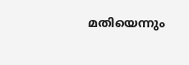മതിയെന്നും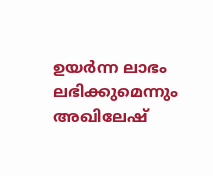ഉയർന്ന ലാഭം ലഭിക്കുമെന്നും അഖിലേഷ്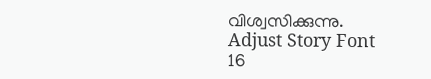വിശ്വസിക്കുന്നു.
Adjust Story Font
16